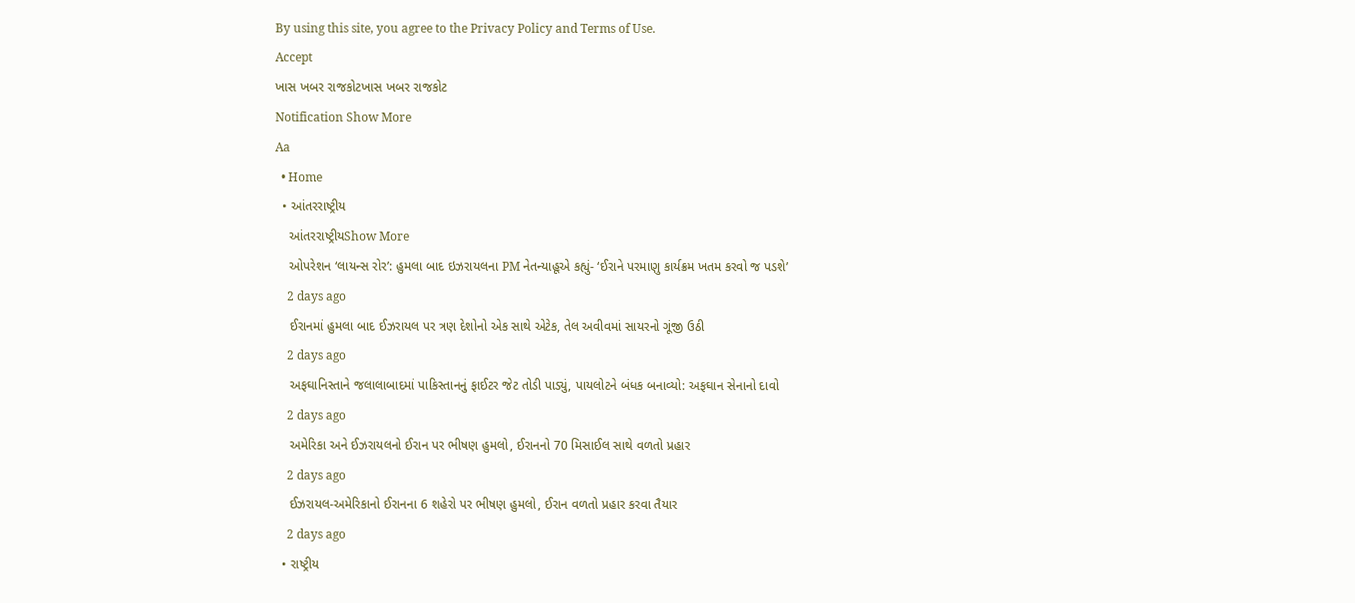By using this site, you agree to the Privacy Policy and Terms of Use.
Accept
ખાસ ખબર રાજકોટખાસ ખબર રાજકોટ
Notification Show More
Aa
  • Home
  • આંતરરાષ્ટ્રીય
    આંતરરાષ્ટ્રીયShow More
    ઓપરેશન ‘લાયન્સ રોર’: હુમલા બાદ ઇઝરાયલના PM નેતન્યાહૂએ કહ્યું- ‘ઈરાને પરમાણુ કાર્યક્રમ ખતમ કરવો જ પડશે’
    2 days ago
    ઈરાનમાં હુમલા બાદ ઈઝરાયલ પર ત્રણ દેશોનો એક સાથે એટેક, તેલ અવીવમાં સાયરનો ગૂંજી ઉઠી
    2 days ago
    અફઘાનિસ્તાને જલાલાબાદમાં પાકિસ્તાનનું ફાઈટર જેટ તોડી પાડ્યું, પાયલોટને બંધક બનાવ્યો: અફઘાન સેનાનો દાવો
    2 days ago
    અમેરિકા અને ઈઝરાયલનો ઈરાન પર ભીષણ હુમલો, ઈરાનનો 70 મિસાઈલ સાથે વળતો પ્રહાર
    2 days ago
    ઈઝરાયલ-અમેરિકાનો ઈરાનના 6 શહેરો પર ભીષણ હુમલો, ઈરાન વળતો પ્રહાર કરવા તૈયાર
    2 days ago
  • રાષ્ટ્રીય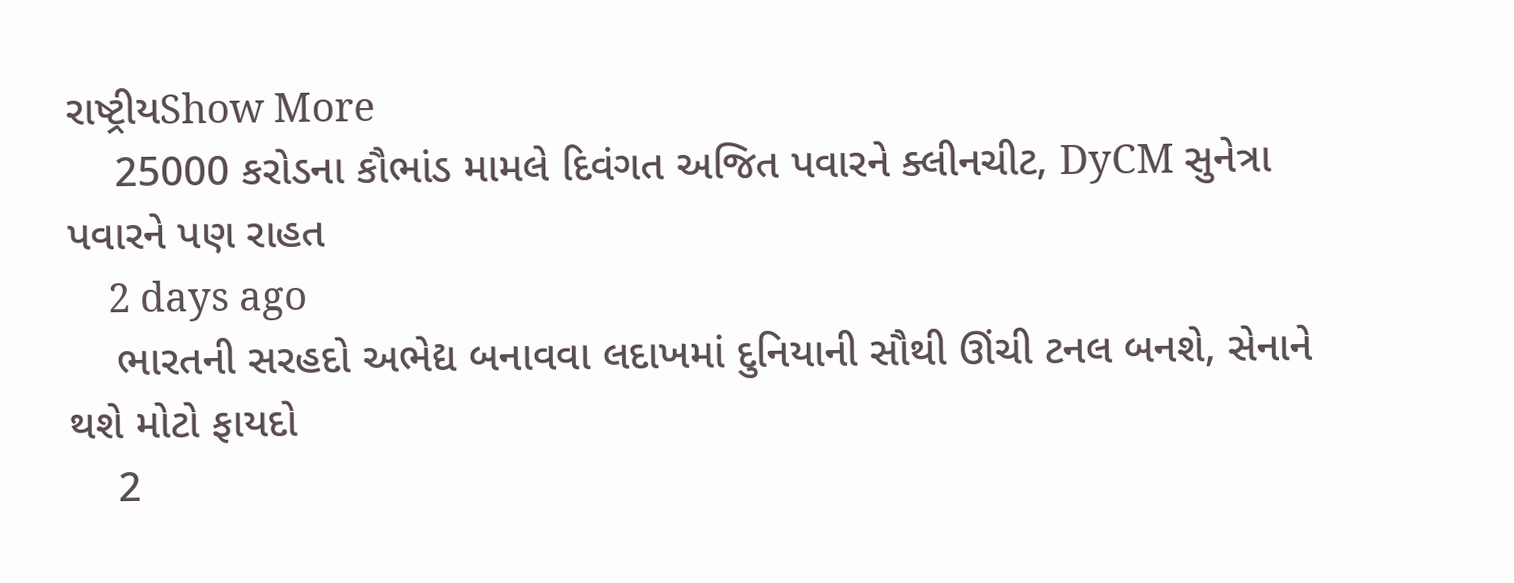રાષ્ટ્રીયShow More
    25000 કરોડના કૌભાંડ મામલે દિવંગત અજિત પવારને ક્લીનચીટ, DyCM સુનેત્રા પવારને પણ રાહત
    2 days ago
    ભારતની સરહદો અભેદ્ય બનાવવા લદાખમાં દુનિયાની સૌથી ઊંચી ટનલ બનશે, સેનાને થશે મોટો ફાયદો
    2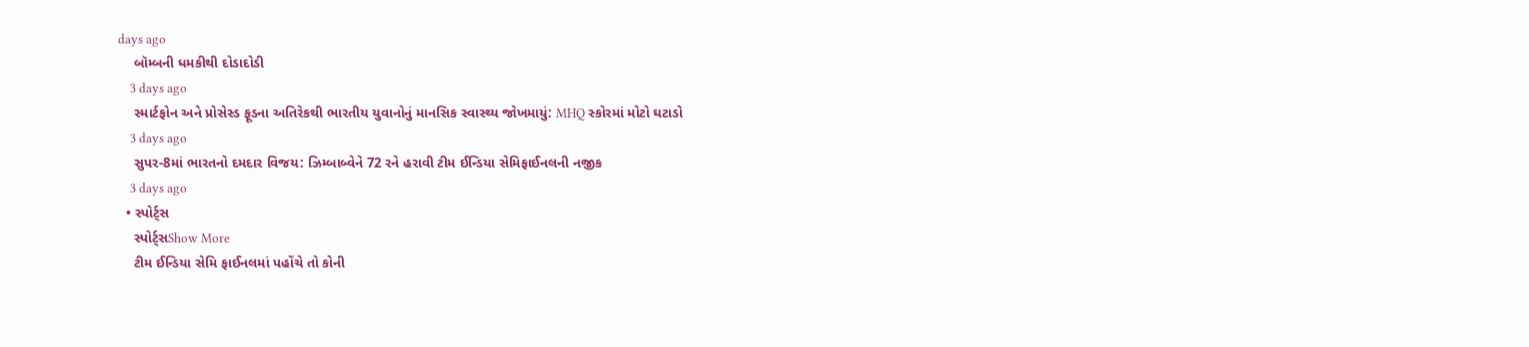days ago
    બૉમ્બની ધમકીથી દોડાદોડી
    3 days ago
    સ્માર્ટફોન અને પ્રોસેસ્ડ ફૂડના અતિરેકથી ભારતીય યુવાનોનું માનસિક સ્વાસ્થ્ય જોખમાયું: MHQ સ્કોરમાં મોટો ઘટાડો
    3 days ago
    સુપર-8માં ભારતનો દમદાર વિજય: ઝિમ્બાબ્વેને 72 રને હરાવી ટીમ ઈન્ડિયા સેમિફાઈનલની નજીક
    3 days ago
  • સ્પોર્ટ્સ
    સ્પોર્ટ્સShow More
    ટીમ ઈન્ડિયા સેમિ ફાઈનલમાં પહોંચે તો કોની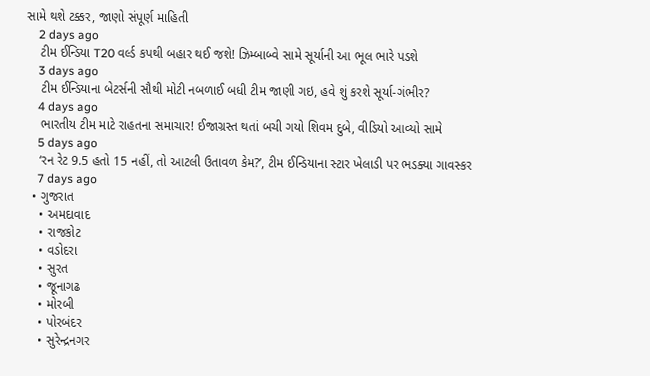સામે થશે ટક્કર, જાણો સંપૂર્ણ માહિતી
    2 days ago
    ટીમ ઈન્ડિયા T20 વર્લ્ડ કપથી બહાર થઈ જશે! ઝિમ્બાબ્વે સામે સૂર્યાની આ ભૂલ ભારે પડશે
    3 days ago
    ટીમ ઈન્ડિયાના બેટર્સની સૌથી મોટી નબળાઈ બધી ટીમ જાણી ગઇ, હવે શું કરશે સૂર્યા-ગંભીર?
    4 days ago
    ભારતીય ટીમ માટે રાહતના સમાચાર! ઈજાગ્રસ્ત થતાં બચી ગયો શિવમ દુબે, વીડિયો આવ્યો સામે
    5 days ago
    ‘રન રેટ 9.5 હતો 15 નહીં, તો આટલી ઉતાવળ કેમ?’, ટીમ ઈન્ડિયાના સ્ટાર ખેલાડી પર ભડક્યા ગાવસ્કર
    7 days ago
  • ગુજરાત
    • અમદાવાદ
    • રાજકોટ
    • વડોદરા
    • સુરત
    • જૂનાગઢ
    • મોરબી
    • પોરબંદર
    • સુરેન્દ્રનગર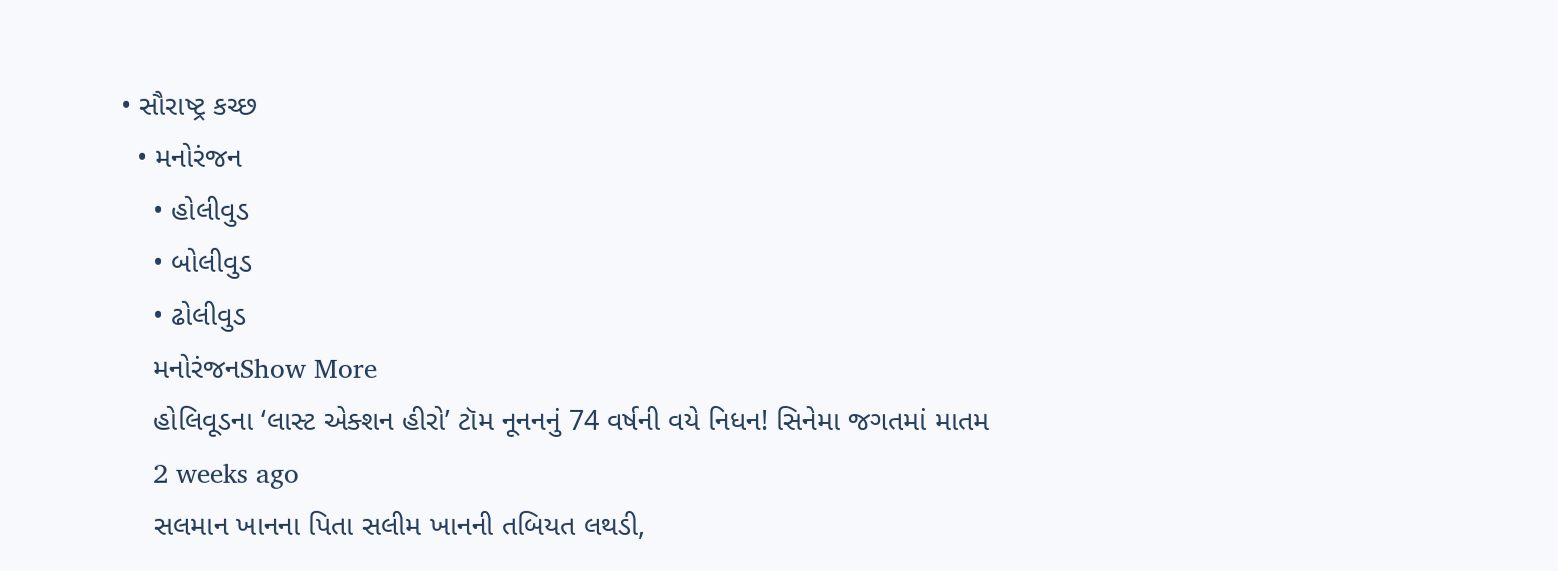• સૌરાષ્ટ્ર કચ્છ
  • મનોરંજન
    • હોલીવુડ
    • બોલીવુડ
    • ઢોલીવુડ
    મનોરંજનShow More
    હોલિવૂડના ‘લાસ્ટ એક્શન હીરો’ ટૉમ નૂનનનું 74 વર્ષની વયે નિધન! સિનેમા જગતમાં માતમ
    2 weeks ago
    સલમાન ખાનના પિતા સલીમ ખાનની તબિયત લથડી,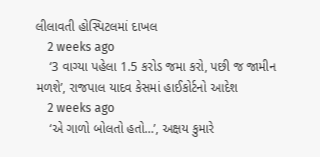લીલાવતી હોસ્પિટલમાં દાખલ
    2 weeks ago
    ‘3 વાગ્યા પહેલા 1.5 કરોડ જમા કરો, પછી જ જામીન મળશે’, રાજપાલ યાદવ કેસમાં હાઈકોર્ટનો આદેશ
    2 weeks ago
    ‘એ ગાળો બોલતો હતો…’, અક્ષય કુમારે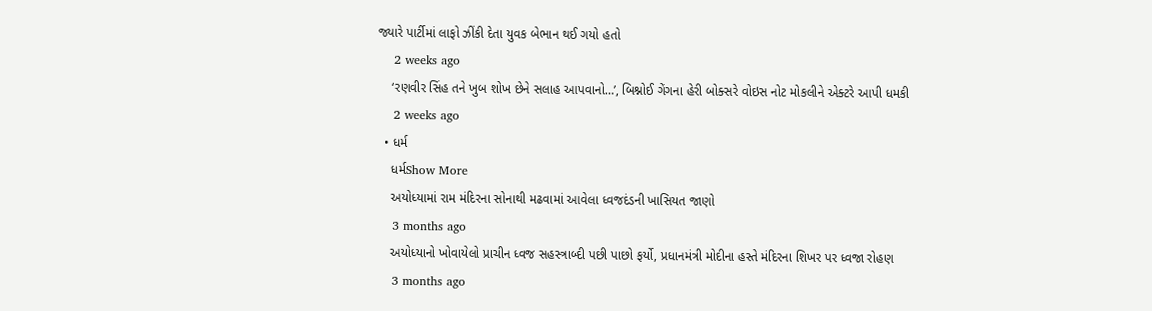જ્યારે પાર્ટીમાં લાફો ઝીંકી દેતા યુવક બેભાન થઈ ગયો હતો
    2 weeks ago
    ‘રણવીર સિંહ તને ખુબ શોખ છેને સલાહ આપવાનો…’, બિશ્નોઈ ગેંગના હેરી બોક્સરે વોઇસ નોટ મોકલીને એક્ટરે આપી ધમકી
    2 weeks ago
  • ધર્મ
    ધર્મShow More
    અયોધ્યામાં રામ મંદિરના સોનાથી મઢવામાં આવેલા ધ્વજદંડની ખાસિયત જાણો
    3 months ago
    અયોધ્યાનો ખોવાયેલો પ્રાચીન ધ્વજ સહસ્ત્રાબ્દી પછી પાછો ફર્યો, પ્રધાનમંત્રી મોદીના હસ્તે મંદિરના શિખર પર ધ્વજા રોહણ
    3 months ago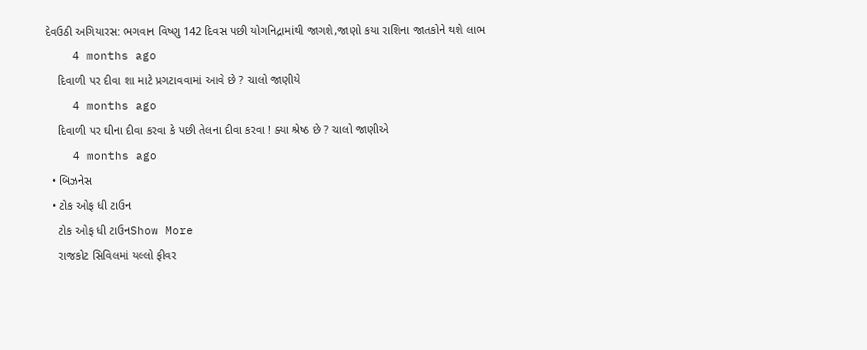દેવઉઠી અગિયારસ: ભગવાન વિષ્ણુ 142 દિવસ પછી યોગનિદ્રામાંથી જાગશે,જાણો કયા રાશિના જાતકોને થશે લાભ
    4 months ago
    દિવાળી પર દીવા શા માટે પ્રગટાવવામાં આવે છે ? ચાલો જાણીયે
    4 months ago
    દિવાળી પર ઘીના દીવા કરવા કે પછી તેલના દીવા કરવા ! ક્યા શ્રેષ્ઠ છે ? ચાલો જાણીએ
    4 months ago
  • બિઝનેસ
  • ટોક ઓફ ધી ટાઉન
    ટોક ઓફ ધી ટાઉનShow More
    રાજકોટ સિવિલમાં યલ્લો ફીવર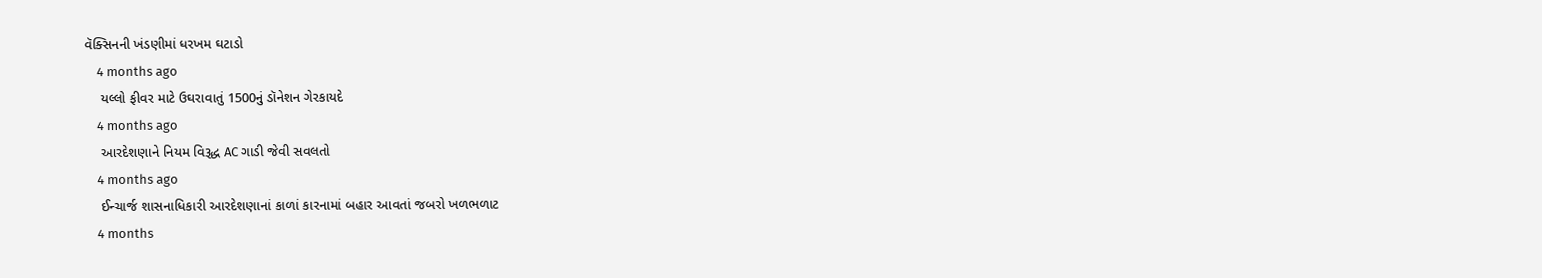વૅક્સિનની ખંડણીમાં ધરખમ ઘટાડો
    4 months ago
    યલ્લો ફીવર માટે ઉઘરાવાતું 1500નું ડૉનેશન ગેરકાયદે
    4 months ago
    આરદેશણાને નિયમ વિરૂદ્ધ AC ગાડી જેવી સવલતો
    4 months ago
    ઈન્ચાર્જ શાસનાધિકારી આરદેશણાનાં કાળાં કારનામાં બહાર આવતાં જબરો ખળભળાટ
    4 months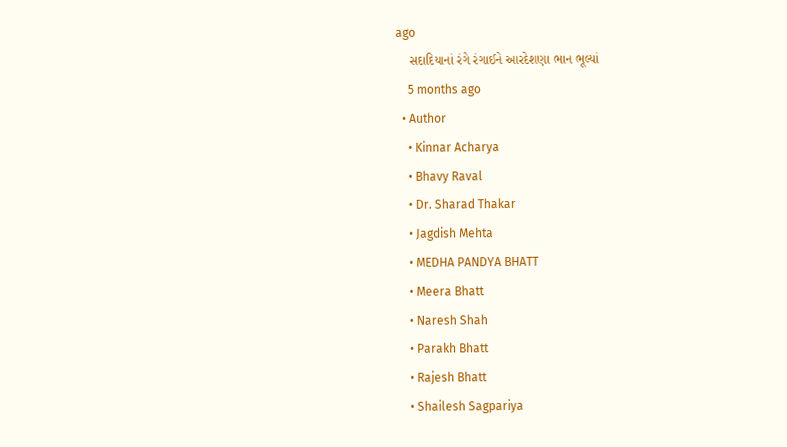ago
    સદાદિયાનાં રંગે રંગાઈને આરદેશણા ભાન ભૂલ્યાં
    5 months ago
  • Author
    • Kinnar Acharya
    • Bhavy Raval
    • Dr. Sharad Thakar
    • Jagdish Mehta
    • MEDHA PANDYA BHATT
    • Meera Bhatt
    • Naresh Shah
    • Parakh Bhatt
    • Rajesh Bhatt
    • Shailesh Sagpariya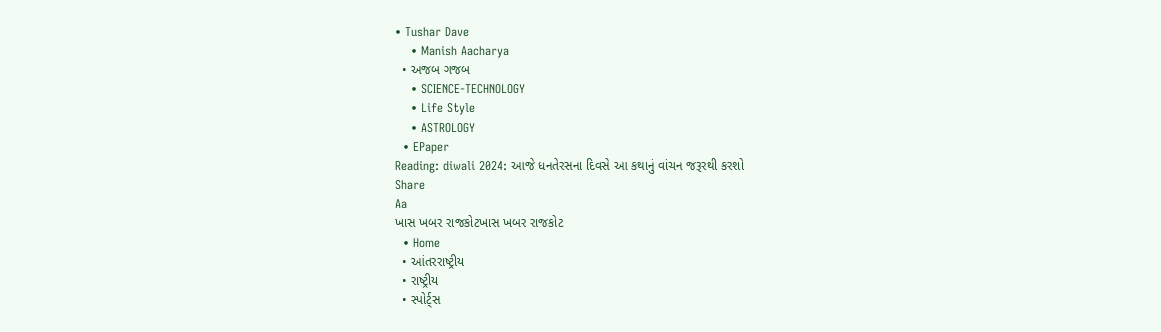• Tushar Dave
    • Manish Aacharya
  • અજબ ગજબ
    • SCIENCE-TECHNOLOGY
    • Life Style
    • ASTROLOGY
  • EPaper
Reading: diwali 2024: આજે ધનતેરસના દિવસે આ કથાનું વાંચન જરૂરથી કરશો
Share
Aa
ખાસ ખબર રાજકોટખાસ ખબર રાજકોટ
  • Home
  • આંતરરાષ્ટ્રીય
  • રાષ્ટ્રીય
  • સ્પોર્ટ્સ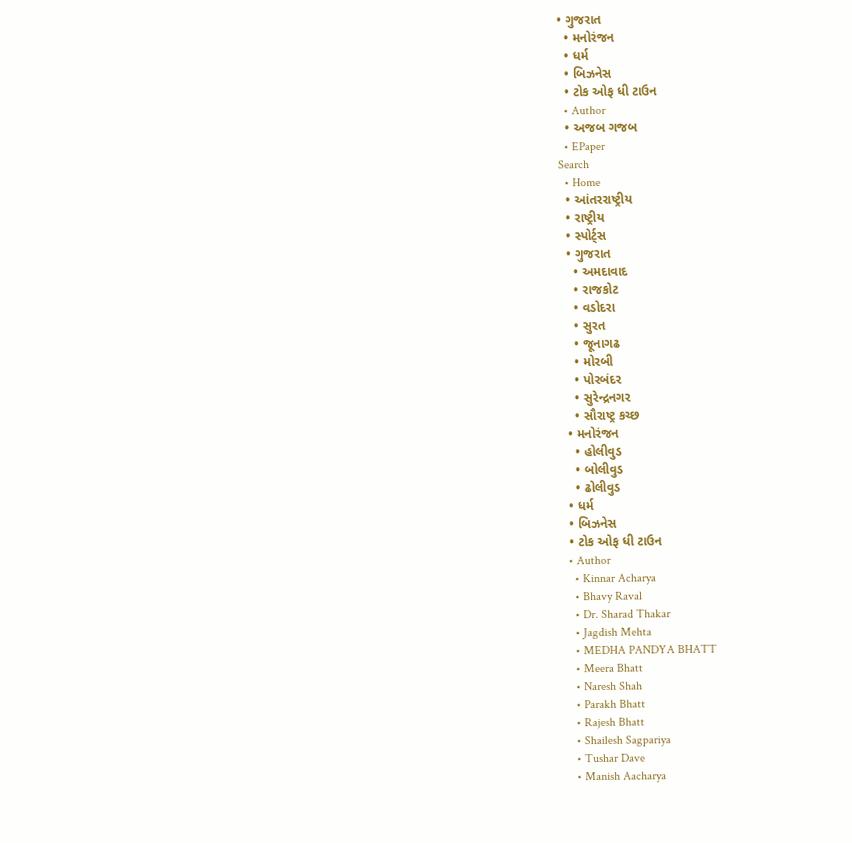• ગુજરાત
  • મનોરંજન
  • ધર્મ
  • બિઝનેસ
  • ટોક ઓફ ધી ટાઉન
  • Author
  • અજબ ગજબ
  • EPaper
Search
  • Home
  • આંતરરાષ્ટ્રીય
  • રાષ્ટ્રીય
  • સ્પોર્ટ્સ
  • ગુજરાત
    • અમદાવાદ
    • રાજકોટ
    • વડોદરા
    • સુરત
    • જૂનાગઢ
    • મોરબી
    • પોરબંદર
    • સુરેન્દ્રનગર
    • સૌરાષ્ટ્ર કચ્છ
  • મનોરંજન
    • હોલીવુડ
    • બોલીવુડ
    • ઢોલીવુડ
  • ધર્મ
  • બિઝનેસ
  • ટોક ઓફ ધી ટાઉન
  • Author
    • Kinnar Acharya
    • Bhavy Raval
    • Dr. Sharad Thakar
    • Jagdish Mehta
    • MEDHA PANDYA BHATT
    • Meera Bhatt
    • Naresh Shah
    • Parakh Bhatt
    • Rajesh Bhatt
    • Shailesh Sagpariya
    • Tushar Dave
    • Manish Aacharya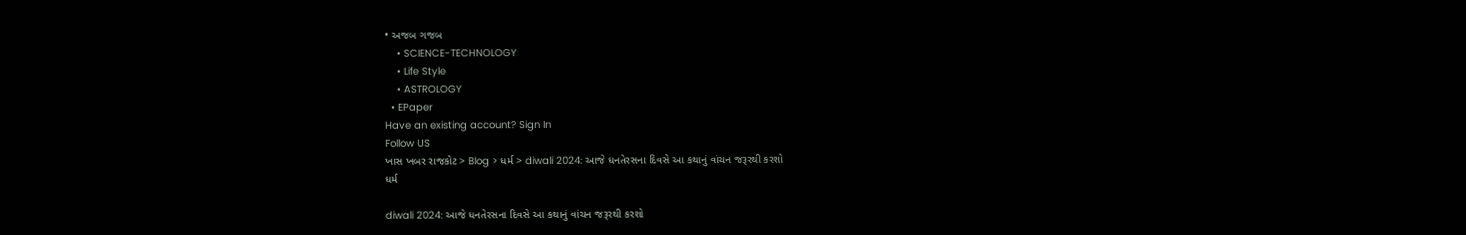• અજબ ગજબ
    • SCIENCE-TECHNOLOGY
    • Life Style
    • ASTROLOGY
  • EPaper
Have an existing account? Sign In
Follow US
ખાસ ખબર રાજકોટ > Blog > ધર્મ > diwali 2024: આજે ધનતેરસના દિવસે આ કથાનું વાંચન જરૂરથી કરશો
ધર્મ

diwali 2024: આજે ધનતેરસના દિવસે આ કથાનું વાંચન જરૂરથી કરશો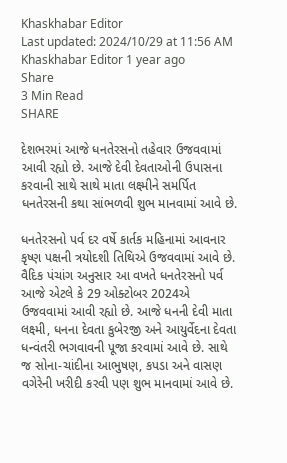Khaskhabar Editor
Last updated: 2024/10/29 at 11:56 AM
Khaskhabar Editor 1 year ago
Share
3 Min Read
SHARE

દેશભરમાં આજે ધનતેરસનો તહેવાર ઉજવવામાં આવી રહ્યો છે. આજે દેવી દેવતાઓની ઉપાસના કરવાની સાથે સાથે માતા લક્ષ્મીને સમર્પિત ધનતેરસની કથા સાંભળવી શુભ માનવામાં આવે છે.

ધનતેરસનો પર્વ દર વર્ષે કાર્તક મહિનામાં આવનાર કૃષ્ણ પક્ષની ત્રયોદશી તિથિએ ઉજવવામાં આવે છે. વૈદિક પંચાંગ અનુસાર આ વખતે ધનતેરસનો પર્વ આજે એટલે કે 29 ઓક્ટોબર 2024એ ઉજવવામાં આવી રહ્યો છે. આજે ધનની દેવી માતા લક્ષ્મી, ધનના દેવતા કુબેરજી અને આયુર્વેદના દેવતા ધન્વંતરી ભગવાવની પૂજા કરવામાં આવે છે. સાથે જ સોના-ચાંદીના આભુષણ, કપડા અને વાસણ વગેરેની ખરીદી કરવી પણ શુભ માનવામાં આવે છે.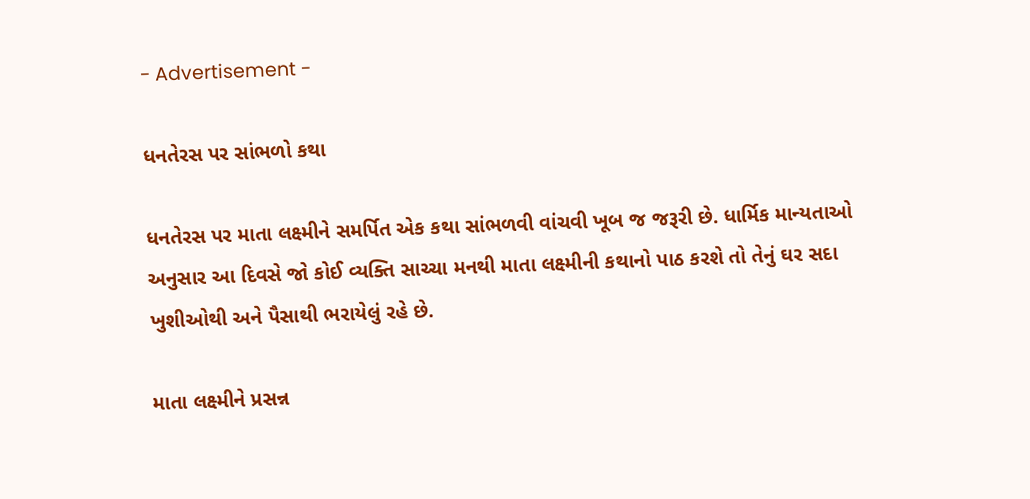- Advertisement -

ધનતેરસ પર સાંભળો કથા

ધનતેરસ પર માતા લક્ષ્મીને સમર્પિત એક કથા સાંભળવી વાંચવી ખૂબ જ જરૂરી છે. ધાર્મિક માન્યતાઓ અનુસાર આ દિવસે જો કોઈ વ્યક્તિ સાચ્ચા મનથી માતા લક્ષ્મીની કથાનો પાઠ કરશે તો તેનું ઘર સદા ખુશીઓથી અને પૈસાથી ભરાયેલું રહે છે.

માતા લક્ષ્મીને પ્રસન્ન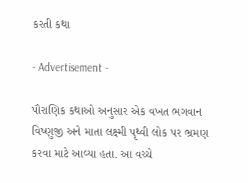કરતી કથા

- Advertisement -

પૌરાણિક કથાઓ અનુસાર એક વખત ભગવાન વિષ્ણુજી અને માતા લક્ષ્મી પૃથ્વી લોક પર ભ્રમણ કરવા માટે આવ્યા હતા. આ વચ્ચે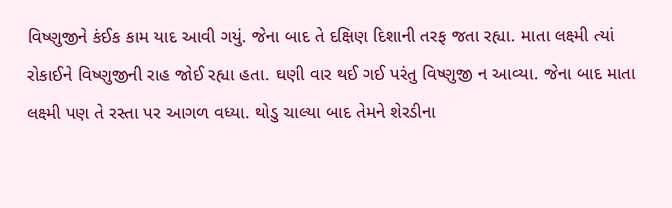વિષ્ણુજીને કંઈક કામ યાદ આવી ગયું. જેના બાદ તે દક્ષિણ દિશાની તરફ જતા રહ્યા. માતા લક્ષ્મી ત્યાં રોકાઈને વિષ્ણુજીની રાહ જોઈ રહ્યા હતા. ઘણી વાર થઈ ગઈ પરંતુ વિષ્ણુજી ન આવ્યા. જેના બાદ માતા લક્ષ્મી પણ તે રસ્તા પર આગળ વધ્યા. થોડુ ચાલ્યા બાદ તેમને શેરડીના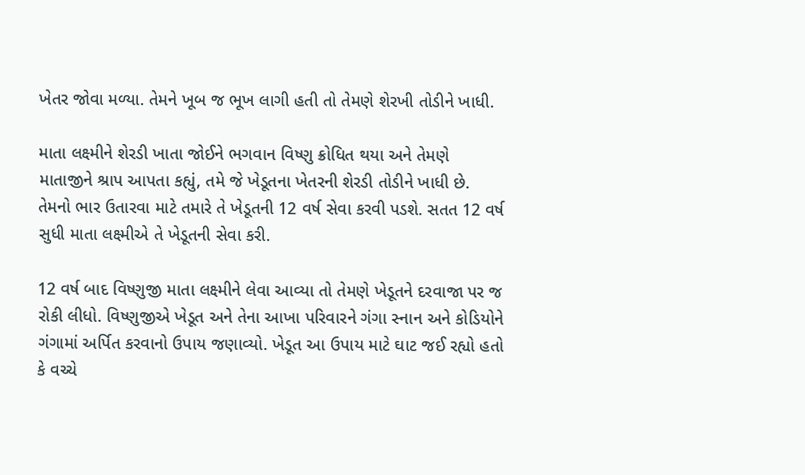ખેતર જોવા મળ્યા. તેમને ખૂબ જ ભૂખ લાગી હતી તો તેમણે શેરખી તોડીને ખાધી.

માતા લક્ષ્મીને શેરડી ખાતા જોઈને ભગવાન વિષ્ણુ ક્રોધિત થયા અને તેમણે માતાજીને શ્રાપ આપતા કહ્યું, તમે જે ખેડૂતના ખેતરની શેરડી તોડીને ખાધી છે. તેમનો ભાર ઉતારવા માટે તમારે તે ખેડૂતની 12 વર્ષ સેવા કરવી પડશે. સતત 12 વર્ષ સુધી માતા લક્ષ્મીએ તે ખેડૂતની સેવા કરી.

12 વર્ષ બાદ વિષ્ણુજી માતા લક્ષ્મીને લેવા આવ્યા તો તેમણે ખેડૂતને દરવાજા પર જ રોકી લીધો. વિષ્ણુજીએ ખેડૂત અને તેના આખા પરિવારને ગંગા સ્નાન અને કોડિયોને ગંગામાં અર્પિત કરવાનો ઉપાય જણાવ્યો. ખેડૂત આ ઉપાય માટે ઘાટ જઈ રહ્યો હતો કે વચ્ચે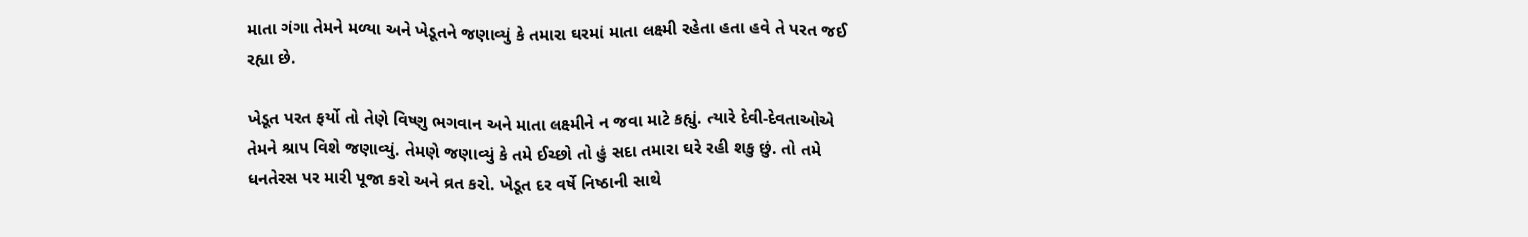માતા ગંગા તેમને મળ્યા અને ખેડૂતને જણાવ્યું કે તમારા ઘરમાં માતા લક્ષ્મી રહેતા હતા હવે તે પરત જઈ રહ્યા છે.

ખેડૂત પરત ફર્યો તો તેણે વિષ્ણુ ભગવાન અને માતા લક્ષ્મીને ન જવા માટે કહ્યું. ત્યારે દેવી-દેવતાઓએ તેમને શ્રાપ વિશે જણાવ્યું. તેમણે જણાવ્યું કે તમે ઈચ્છો તો હું સદા તમારા ઘરે રહી શકુ છું. તો તમે ધનતેરસ પર મારી પૂજા કરો અને વ્રત કરો. ખેડૂત દર વર્ષે નિષ્ઠાની સાથે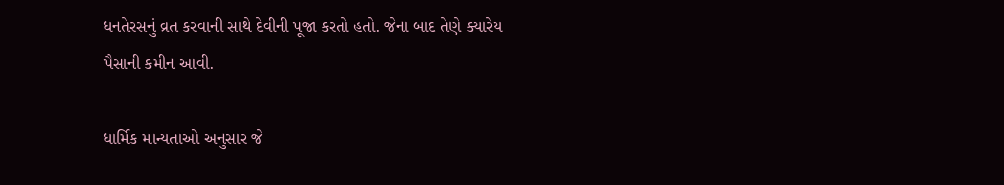ધનતેરસનું વ્રત કરવાની સાથે દેવીની પૂજા કરતો હતો. જેના બાદ તેણે ક્યારેય પૈસાની કમીન આવી.

ધાર્મિક માન્યતાઓ અનુસાર જે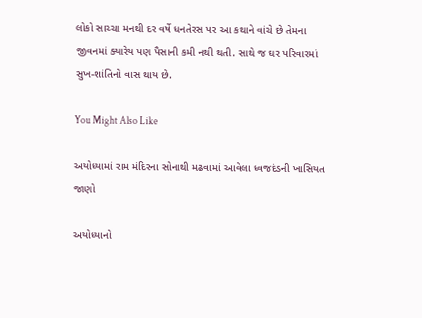લોકો સાચ્ચા મનથી દર વર્ષે ધનતેરસ પર આ કથાને વાંચે છે તેમના જીવનમાં ક્યારેય પણ પૈસાની કમી નથી થતી. સાથે જ ઘર પરિવારમાં સુખ-શાંતિનો વાસ થાય છે.

You Might Also Like

અયોધ્યામાં રામ મંદિરના સોનાથી મઢવામાં આવેલા ધ્વજદંડની ખાસિયત જાણો

અયોધ્યાનો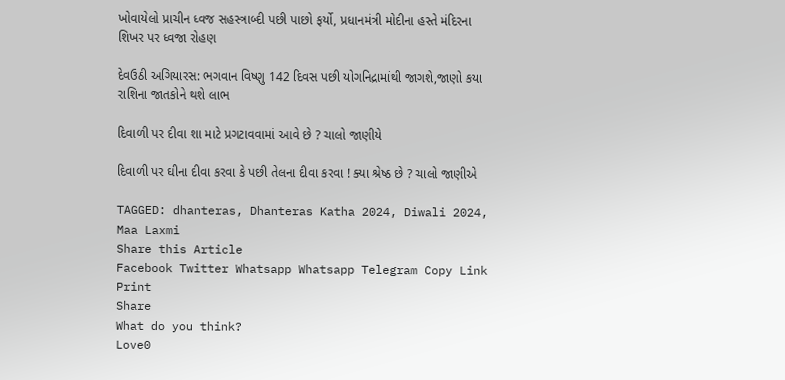ખોવાયેલો પ્રાચીન ધ્વજ સહસ્ત્રાબ્દી પછી પાછો ફર્યો, પ્રધાનમંત્રી મોદીના હસ્તે મંદિરના શિખર પર ધ્વજા રોહણ

દેવઉઠી અગિયારસ: ભગવાન વિષ્ણુ 142 દિવસ પછી યોગનિદ્રામાંથી જાગશે,જાણો કયા રાશિના જાતકોને થશે લાભ

દિવાળી પર દીવા શા માટે પ્રગટાવવામાં આવે છે ? ચાલો જાણીયે

દિવાળી પર ઘીના દીવા કરવા કે પછી તેલના દીવા કરવા ! ક્યા શ્રેષ્ઠ છે ? ચાલો જાણીએ

TAGGED: dhanteras, Dhanteras Katha 2024, Diwali 2024, Maa Laxmi
Share this Article
Facebook Twitter Whatsapp Whatsapp Telegram Copy Link Print
Share
What do you think?
Love0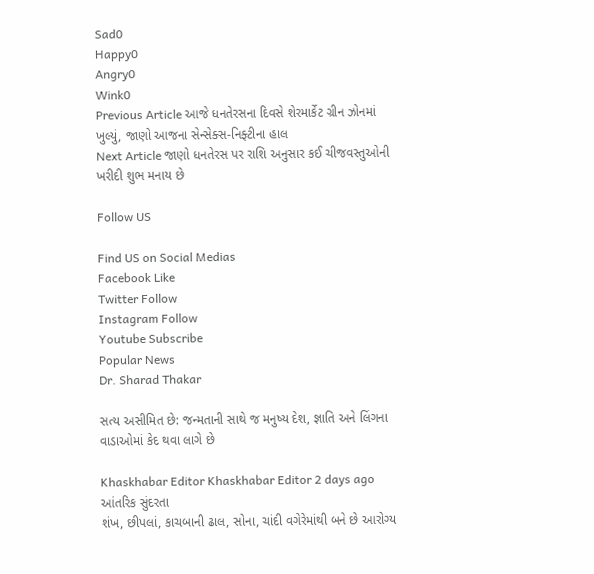Sad0
Happy0
Angry0
Wink0
Previous Article આજે ધનતેરસના દિવસે શેરમાર્કેટ ગ્રીન ઝોનમાં ખુલ્યું, જાણો આજના સેન્સેક્સ-નિફ્ટીના હાલ
Next Article જાણો ધનતેરસ પર રાશિ અનુસાર કઈ ચીજવસ્તુઓની ખરીદી શુભ મનાય છે

Follow US

Find US on Social Medias
Facebook Like
Twitter Follow
Instagram Follow
Youtube Subscribe
Popular News
Dr. Sharad Thakar

સત્ય અસીમિત છે: જન્મતાની સાથે જ મનુષ્ય દેશ, જ્ઞાતિ અને લિંગના વાડાઓમાં કેદ થવા લાગે છે

Khaskhabar Editor Khaskhabar Editor 2 days ago
આંતરિક સુંદરતા
શંખ, છીપલાં, કાચબાની ઢાલ, સોના, ચાંદી વગેરેમાંથી બને છે આરોગ્ય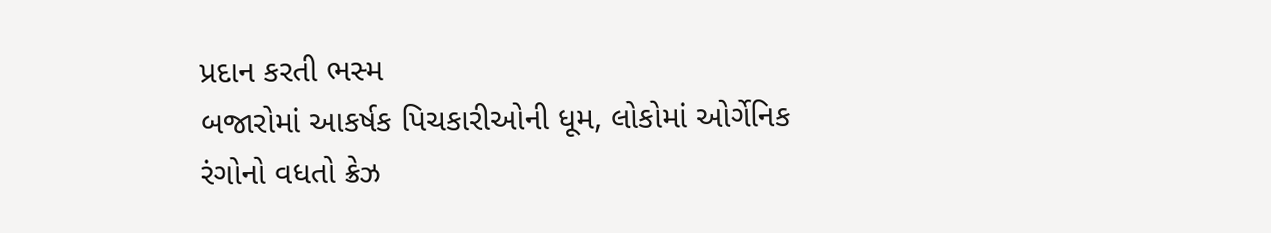પ્રદાન કરતી ભસ્મ
બજારોમાં આકર્ષક પિચકારીઓની ધૂમ, લોકોમાં ઓર્ગેનિક રંગોનો વધતો ક્રેઝ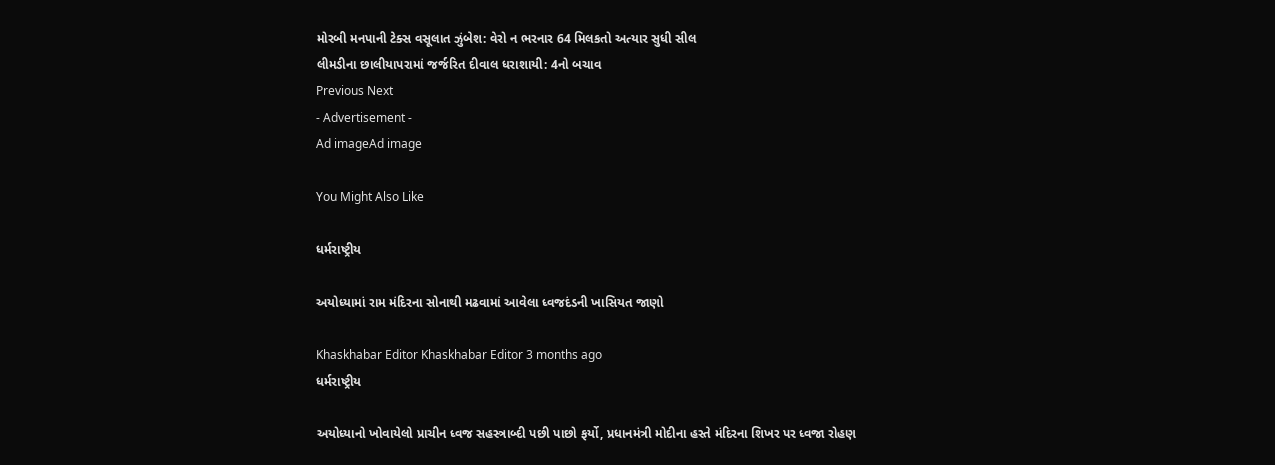મોરબી મનપાની ટેક્સ વસૂલાત ઝુંબેશ: વેરો ન ભરનાર 64 મિલકતો અત્યાર સુધી સીલ
લીમડીના છાલીયાપરામાં જર્જરિત દીવાલ ધરાશાયી: 4નો બચાવ
Previous Next
- Advertisement -
Ad imageAd image

You Might Also Like

ધર્મરાષ્ટ્રીય

અયોધ્યામાં રામ મંદિરના સોનાથી મઢવામાં આવેલા ધ્વજદંડની ખાસિયત જાણો

Khaskhabar Editor Khaskhabar Editor 3 months ago
ધર્મરાષ્ટ્રીય

અયોધ્યાનો ખોવાયેલો પ્રાચીન ધ્વજ સહસ્ત્રાબ્દી પછી પાછો ફર્યો, પ્રધાનમંત્રી મોદીના હસ્તે મંદિરના શિખર પર ધ્વજા રોહણ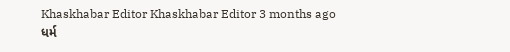Khaskhabar Editor Khaskhabar Editor 3 months ago
ધર્મ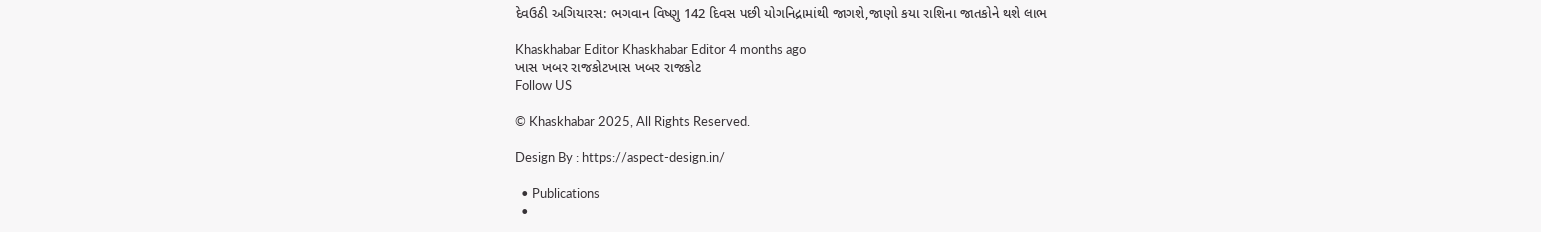દેવઉઠી અગિયારસ: ભગવાન વિષ્ણુ 142 દિવસ પછી યોગનિદ્રામાંથી જાગશે,જાણો કયા રાશિના જાતકોને થશે લાભ

Khaskhabar Editor Khaskhabar Editor 4 months ago
ખાસ ખબર રાજકોટખાસ ખબર રાજકોટ
Follow US

© Khaskhabar 2025, All Rights Reserved.

Design By : https://aspect-design.in/

  • Publications
  •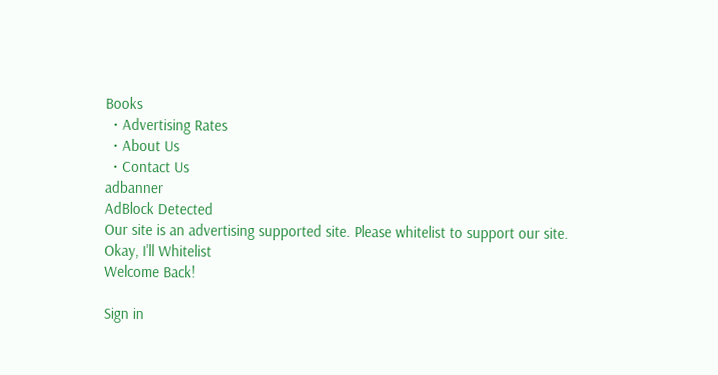Books
  • Advertising Rates
  • About Us
  • Contact Us
adbanner
AdBlock Detected
Our site is an advertising supported site. Please whitelist to support our site.
Okay, I'll Whitelist
Welcome Back!

Sign in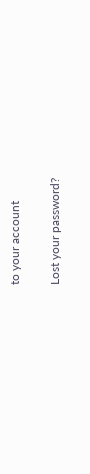to your account

Lost your password?